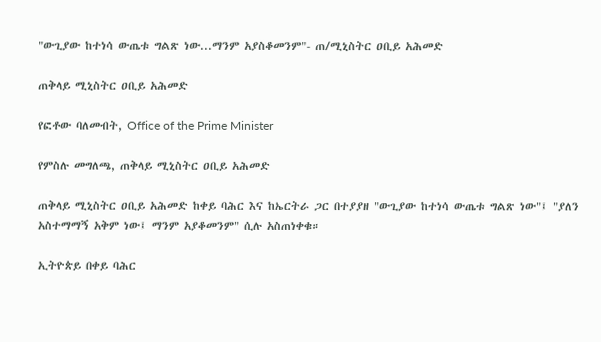"ውጊያው ከተነሳ ውጤቱ ግልጽ ነው...ማንም አያስቆመንም"- ጠ/ሚኒስትር ዐቢይ አሕመድ

ጠቅላይ ሚኒስትር ዐቢይ አሕመድ

የፎቶው ባለመብት, Office of the Prime Minister

የምስሉ መግለጫ, ጠቅላይ ሚኒስትር ዐቢይ አሕመድ

ጠቅላይ ሚኒስትር ዐቢይ አሕመድ ከቀይ ባሕር እና ከኤርትራ ጋር በተያያዘ "ውጊያው ከተነሳ ውጤቱ ግልጽ ነው"፤ "ያለን አስተማማኝ አቅም ነው፤ ማንም አያቆመንም" ሲሉ አስጠነቀቁ።

ኢትዮጵይ በቀይ ባሕር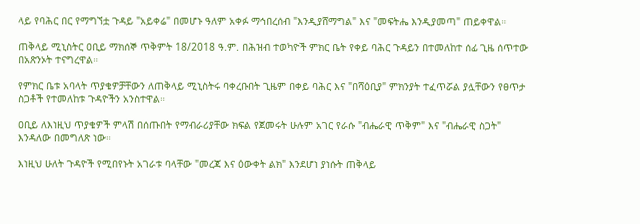ላይ የባሕር በር የማግኘቷ ጉዳይ "አይቀሬ" በመሆኑ ዓለም አቀፉ ማኅበረሰብ "እንዲያሸማግል" እና "መፍትሔ እንዲያመጣ" ጠይቀዋል።

ጠቅላይ ሚኒስትር ዐቢይ ማክሰኞ ጥቅምት 18/2018 ዓ.ም. በሕዝብ ተወካዮች ምክር ቤት የቀይ ባሕር ጉዳይን በተመለከተ ሰፊ ጊዜ ሰጥተው በአጽንኦት ተናግረዋል።

የምክር ቤቱ አባላት ጥያቄዎቻቸውን ለጠቅላይ ሚኒስትሩ ባቀረቡበት ጊዜም በቀይ ባሕር እና "በሻዕቢያ" ምክንያት ተፈጥሯል ያሏቸውን የፀጥታ ስጋቶች የተመለከቱ ጉዳዮችን አንስተዋል።

ዐቢይ ለእነዚህ ጥያቄዎች ምላሽ በሰጡበት የማብራሪያቸው ክፍል የጀመሩት ሁሉም አገር የራሱ "ብሔራዊ ጥቅም" እና "ብሔራዊ ስጋት" እንዳለው በመግለጽ ነው።

እነዚህ ሁለት ጉዳዮች የሚበየኑት አገራቱ ባላቸው "መረጃ እና ዕውቀት ልክ" እንደሆነ ያነሱት ጠቅላይ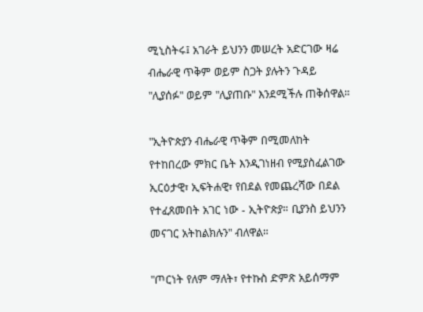ሚኒስትሩ፤ አገራት ይህንን መሠረት አድርገው ዛሬ ብሔራዊ ጥቅም ወይም ስጋት ያሉትን ጉዳይ "ሊያሰፉ" ወይም "ሊያጠቡ" እንደሚችሉ ጠቅሰዋል።

"ኢትዮጵያን ብሔራዊ ጥቅም በሚመለከት የተከበረው ምክር ቤት እንዲገነዘብ የሚያስፈልገው ኢርዕታዊ፣ ኢፍትሐዊ፣ የበደል የመጨረሻው በደል የተፈጸመበት አገር ነው - ኢትዮጵያ። ቢያንስ ይህንን መናገር አትከልክሉን" ብለዋል።

"ጦርነት የለም ማለት፣ የተኩስ ድምጽ አይሰማም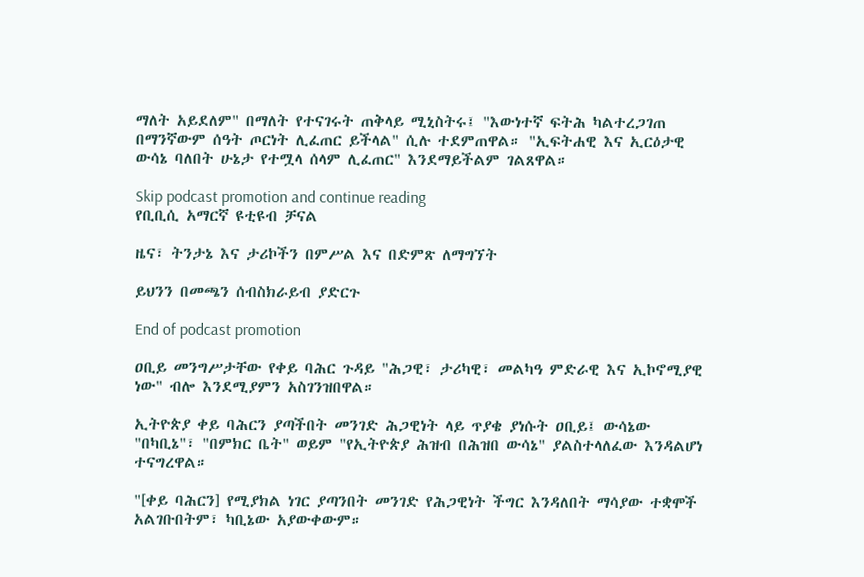ማለት አይደለም" በማለት የተናገሩት ጠቅላይ ሚኒስትሩ፤ "እውነተኛ ፍትሕ ካልተረጋገጠ በማንኛውም ሰዓት ጦርነት ሊፈጠር ይችላል" ሲሉ ተደምጠዋል። "ኢፍትሐዊ እና ኢርዕታዊ ውሳኔ ባለበት ሁኔታ የተሟላ ሰላም ሊፈጠር" እንደማይችልም ገልጸዋል።

Skip podcast promotion and continue reading
የቢቢሲ አማርኛ ዩቲዩብ ቻናል

ዜና፣ ትንታኔ እና ታሪኮችን በምሥል እና በድምጽ ለማግኘት

ይህንን በመጫን ሰብስክራይብ ያድርጉ

End of podcast promotion

ዐቢይ መንግሥታቸው የቀይ ባሕር ጉዳይ "ሕጋዊ፣ ታሪካዊ፣ መልካዓ ምድራዊ እና ኢኮኖሚያዊ ነው" ብሎ እንደሚያምን አስገንዝበዋል።

ኢትዮጵያ ቀይ ባሕርን ያጣችበት መንገድ ሕጋዊነት ላይ ጥያቄ ያነሱት ዐቢይ፤ ውሳኔው "በካቢኔ"፣ "በምክር ቤት" ወይም "የኢትዮጵያ ሕዝብ በሕዝበ ውሳኔ" ያልስተላለፈው እንዳልሆነ ተናግረዋል።

"[ቀይ ባሕርን] የሚያክል ነገር ያጣንበት መንገድ የሕጋዊነት ችግር እንዳለበት ማሳያው ተቋሞች አልገቡበትም፣ ካቢኔው አያውቀውም።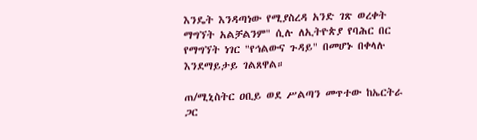እንዴት እንዳጣነው የሚያስረዳ አንድ ገጽ ወረቀት ማግኘት አልቻልንም" ሲሉ ለኢትዮጵያ የባሕር በር የማግኘት ነገር "የኅልውና ጉዳይ" በመሆኑ በቀላሉ እንደማይታይ ገልጸዋል።

ጠ/ሚኒስትር ዐቢይ ወደ ሥልጣን መጥተው ከኤርትራ ጋር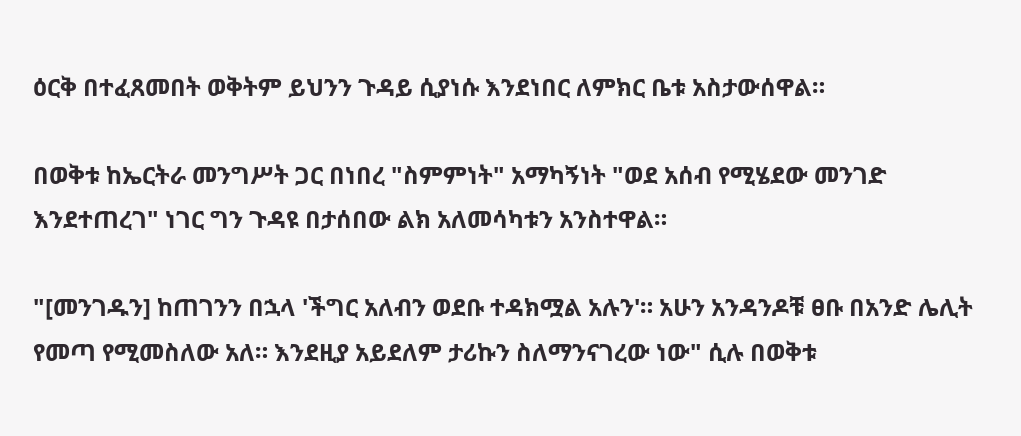ዕርቅ በተፈጸመበት ወቅትም ይህንን ጉዳይ ሲያነሱ እንደነበር ለምክር ቤቱ አስታውሰዋል።

በወቅቱ ከኤርትራ መንግሥት ጋር በነበረ "ስምምነት" አማካኝነት "ወደ አሰብ የሚሄደው መንገድ እንደተጠረገ" ነገር ግን ጉዳዩ በታሰበው ልክ አለመሳካቱን አንስተዋል።

"[መንገዱን] ከጠገንን በኋላ 'ችግር አለብን ወደቡ ተዳክሟል አሉን'። አሁን አንዳንዶቹ ፀቡ በአንድ ሌሊት የመጣ የሚመስለው አለ። እንደዚያ አይደለም ታሪኩን ስለማንናገረው ነው" ሲሉ በወቅቱ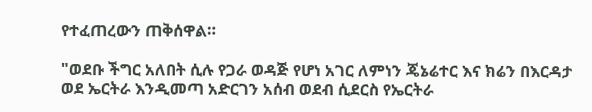የተፈጠረውን ጠቅሰዋል።

"ወደቡ ችግር አለበት ሲሉ የጋራ ወዳጅ የሆነ አገር ለምነን ጄኔሬተር እና ክሬን በእርዳታ ወደ ኤርትራ እንዲመጣ አድርገን አሰብ ወደብ ሲደርስ የኤርትራ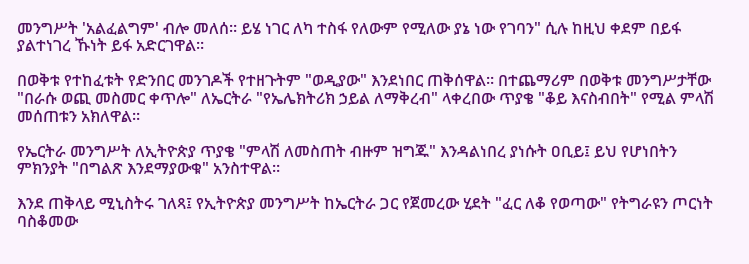መንግሥት 'አልፈልግም' ብሎ መለሰ። ይሄ ነገር ለካ ተስፋ የለውም የሚለው ያኔ ነው የገባን" ሲሉ ከዚህ ቀደም በይፋ ያልተነገረ ኹነት ይፋ አድርገዋል።

በወቅቱ የተከፈቱት የድንበር መንገዶች የተዘጉትም "ወዲያው" እንደነበር ጠቅሰዋል። በተጨማሪም በወቅቱ መንግሥታቸው "በራሱ ወጪ መስመር ቀጥሎ" ለኤርትራ "የኤሌክትሪክ ኃይል ለማቅረብ" ላቀረበው ጥያቄ "ቆይ እናስብበት" የሚል ምላሽ መሰጠቱን አክለዋል።

የኤርትራ መንግሥት ለኢትዮጵያ ጥያቄ "ምላሽ ለመስጠት ብዙም ዝግጁ" እንዳልነበረ ያነሱት ዐቢይ፤ ይህ የሆነበትን ምክንያት "በግልጽ እንደማያውቁ" አንስተዋል።

እንደ ጠቅላይ ሚኒስትሩ ገለጻ፤ የኢትዮጵያ መንግሥት ከኤርትራ ጋር የጀመረው ሂደት "ፈር ለቆ የወጣው" የትግራዩን ጦርነት ባስቆመው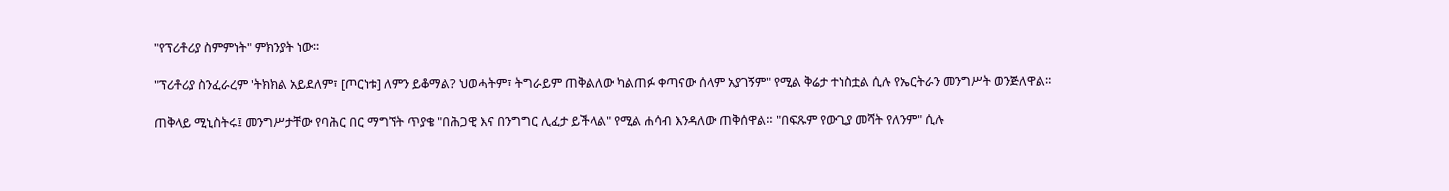"የፕሪቶሪያ ስምምነት" ምክንያት ነው።

"ፕሪቶሪያ ስንፈራረም 'ትክክል አይደለም፣ [ጦርነቱ] ለምን ይቆማል? ህወሓትም፣ ትግራይም ጠቅልለው ካልጠፉ ቀጣናው ሰላም አያገኝም" የሚል ቅሬታ ተነስቷል ሲሉ የኤርትራን መንግሥት ወንጅለዋል።

ጠቅላይ ሚኒስትሩ፤ መንግሥታቸው የባሕር በር ማግኘት ጥያቄ "በሕጋዊ እና በንግግር ሊፈታ ይችላል" የሚል ሐሳብ እንዳለው ጠቅሰዋል። "በፍጹም የውጊያ መሻት የለንም" ሲሉ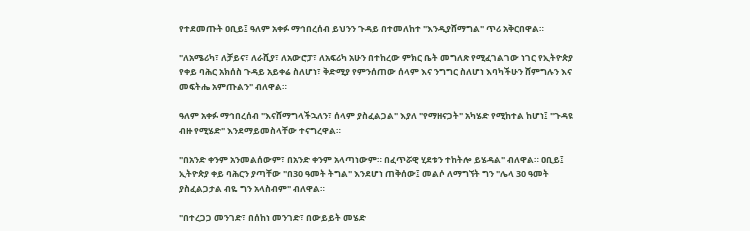የተደመጡት ዐቢይ፤ ዓለም አቀፉ ማኅበረሰብ ይህንን ጉዳይ በተመለከተ "እንዲያሸማግል" ጥሪ አቅርበዋል።

"ለአሜሪካ፣ ለቻይና፣ ለራሺያ፣ ለአውሮፓ፣ ለአፍሪካ አሁን በተከረው ምክር ቤት መግለጽ የሚፈገልገው ነገር የኢትዮጵያ የቀይ ባሕር አክሰስ ጉዳይ አይቀሬ ስለሆነ፣ ቅድሚያ የምንሰጠው ሰላም እና ንግግር ስለሆነ እባካችሁን ሸምግሉን እና መፍትሔ አምጡልን" ብለዋል።

ዓለም አቀፉ ማኅበረሰብ "እናሸማግላችኋለን፣ ሰላም ያስፈልጋል" እያለ "የማዘናጋት" አካሄድ የሚከተል ከሆነ፤ "ጉዳዩ ብዙ የሚሄድ" እንደማይመስላቸው ተናግረዋል።

"በአንድ ቀንም አንመልሰውም፣ በአንድ ቀንም አላጣነውም። በፈጥሯዊ ሂደቱን ተከትሎ ይሄዳል" ብለዋል። ዐቢይ፤ ኢትዮጵያ ቀይ ባሕርን ያጣቸው "በ30 ዓመት ትግል" እንደሆነ ጠቅሰው፤ መልሶ ለማግኘት ግን "ሌላ 30 ዓመት ያስፈልጋታል ብዬ ግን አላስብም" ብለዋል።

"በተረጋጋ መንገድ፣ በሰከነ መንገድ፣ በውይይት መሄድ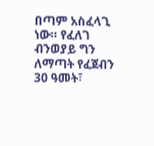በጣም አስፈላጊ ነው። የፈለገ ብንወያይ ግን ለማጣት የፈጀብን 30 ዓመት፣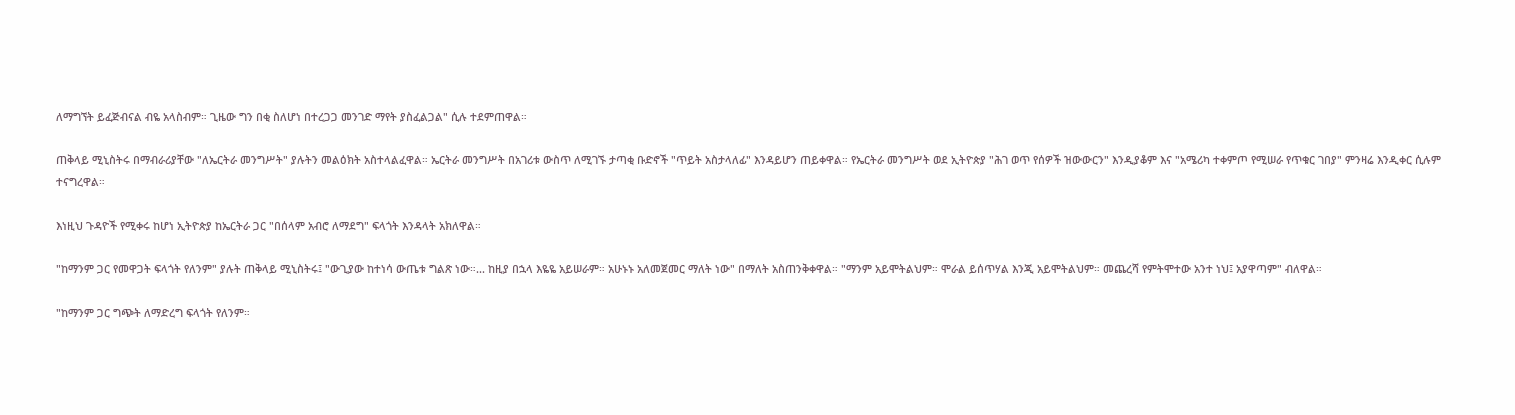ለማግኘት ይፈጅብናል ብዬ አላስብም። ጊዜው ግን በቂ ስለሆነ በተረጋጋ መንገድ ማየት ያስፈልጋል" ሲሉ ተደምጠዋል።

ጠቅላይ ሚኒስትሩ በማብራሪያቸው "ለኤርትራ መንግሥት" ያሉትን መልዕክት አስተላልፈዋል። ኤርትራ መንግሥት በአገሪቱ ውስጥ ለሚገኙ ታጣቂ ቡድኖች "ጥይት አስታላለፊ" እንዳይሆን ጠይቀዋል። የኤርትራ መንግሥት ወደ ኢትዮጵያ "ሕገ ወጥ የሰዎች ዝውውርን" እንዲያቆም እና "አሜሪካ ተቀምጦ የሚሠራ የጥቁር ገበያ" ምንዛሬ እንዲቀር ሲሉም ተናግረዋል።

እነዚህ ጉዳዮች የሚቀሩ ከሆነ ኢትዮጵያ ከኤርትራ ጋር "በሰላም አብሮ ለማደግ" ፍላጎት እንዳላት አክለዋል።

"ከማንም ጋር የመዋጋት ፍላጎት የለንም" ያሉት ጠቅላይ ሚኒስትሩ፤ "ውጊያው ከተነሳ ውጤቱ ግልጽ ነው።... ከዚያ በኋላ እዬዬ አይሠራም። አሁኑኑ አለመጀመር ማለት ነው" በማለት አስጠንቅቀዋል። "ማንም አይሞትልህም። ሞራል ይሰጥሃል እንጂ አይሞትልህም። መጨረሻ የምትሞተው አንተ ነህ፤ አያዋጣም" ብለዋል።

"ከማንም ጋር ግጭት ለማድረግ ፍላጎት የለንም።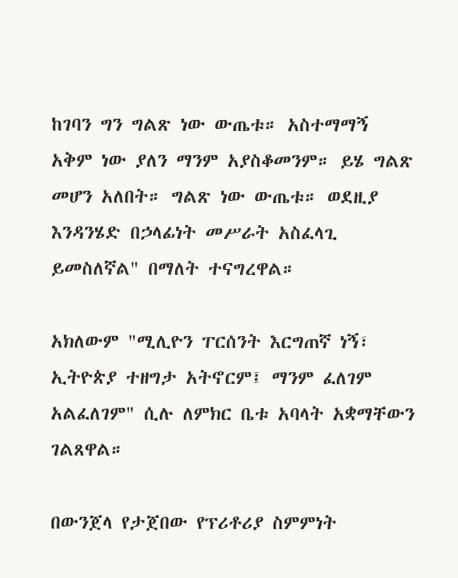ከገባን ግን ግልጽ ነው ውጤቱ። አስተማማኝ አቅም ነው ያለን ማንም አያስቆመንም። ይሄ ግልጽ መሆን አለበት። ግልጽ ነው ውጤቱ። ወደዚያ እንዳንሄድ በኃላፊነት መሥራት አስፈላጊ ይመስለኛል" በማለት ተናግረዋል።

አክለውም "ሚሊዮን ፐርሰንት እርግጠኛ ነኝ፣ ኢትዮጵያ ተዘግታ አትኖርም፤ ማንም ፈለገም አልፈለገም" ሲሉ ለምክር ቤቱ አባላት አቋማቸውን ገልጸዋል።

በውንጀላ የታጀበው የፕሪቶሪያ ስምምነት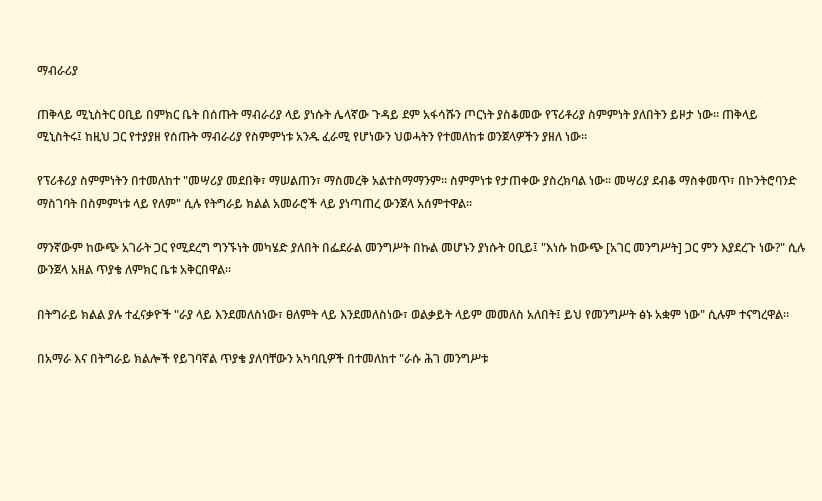ማብራሪያ

ጠቅላይ ሚኒስትር ዐቢይ በምክር ቤት በሰጡት ማብራሪያ ላይ ያነሱት ሌላኛው ጉዳይ ደም አፋሳሹን ጦርነት ያስቆመው የፕሪቶሪያ ስምምነት ያለበትን ይዞታ ነው። ጠቅላይ ሚኒስትሩ፤ ከዚህ ጋር የተያያዘ የሰጡት ማብራሪያ የስምምነቱ አንዱ ፈራሚ የሆነውን ህወሓትን የተመለከቱ ወንጀላዎችን ያዘለ ነው።

የፕሪቶሪያ ስምምነትን በተመለከተ "መሣሪያ መደበቅ፣ ማሠልጠን፣ ማስመረቅ አልተስማማንም። ስምምነቱ የታጠቀው ያስረክባል ነው። መሣሪያ ደብቆ ማስቀመጥ፣ በኮንትሮባንድ ማስገባት በስምምነቱ ላይ የለም" ሲሉ የትግራይ ክልል አመራሮች ላይ ያነጣጠረ ውንጀላ አሰምተዋል።

ማንኛውም ከውጭ አገራት ጋር የሚደረግ ግንኙነት መካሄድ ያለበት በፌደራል መንግሥት በኩል መሆኑን ያነሱት ዐቢይ፤ "እነሱ ከውጭ [አገር መንግሥት] ጋር ምን እያደረጉ ነው?" ሲሉ ውንጀላ አዘል ጥያቄ ለምክር ቤቱ አቅርበዋል።

በትግራይ ክልል ያሉ ተፈናቃዮች "ራያ ላይ እንደመለስነው፣ ፀለምት ላይ እንደመለስነው፣ ወልቃይት ላይም መመለስ አለበት፤ ይህ የመንግሥት ፅኑ አቋም ነው" ሲሉም ተናግረዋል።

በአማራ እና በትግራይ ክልሎች የይገባኛል ጥያቄ ያለባቸውን አካባቢዎች በተመለከተ "ራሱ ሕገ መንግሥቱ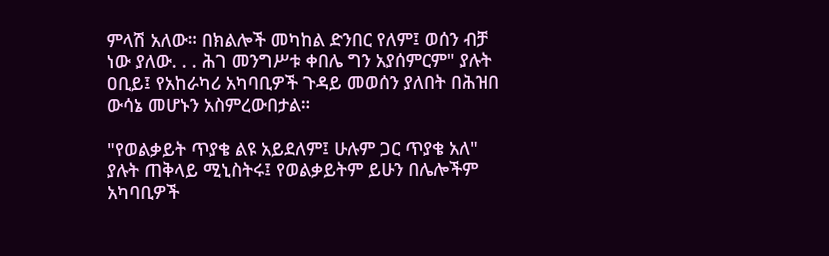ምላሽ አለው። በክልሎች መካከል ድንበር የለም፤ ወሰን ብቻ ነው ያለው. . . ሕገ መንግሥቱ ቀበሌ ግን አያሰምርም" ያሉት ዐቢይ፤ የአከራካሪ አካባቢዎች ጉዳይ መወሰን ያለበት በሕዝበ ውሳኔ መሆኑን አስምረውበታል።

"የወልቃይት ጥያቄ ልዩ አይደለም፤ ሁሉም ጋር ጥያቄ አለ" ያሉት ጠቅላይ ሚኒስትሩ፤ የወልቃይትም ይሁን በሌሎችም አካባቢዎች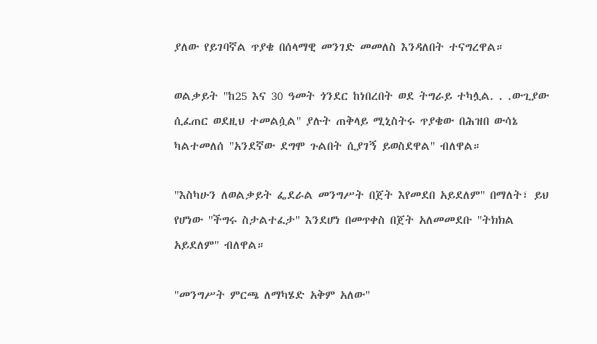ያለው የይገባኛል ጥያቄ በሰላማዊ መንገድ መመለስ እንዳለበት ተናግረዋል።

ወልቃይት "ከ25 እና 30 ዓመት ጎንደር ከነበረበት ወደ ትግራይ ተካሏል. . .ውጊያው ሲፈጠር ወደዚህ ተመልሷል" ያሉት ጠቅላይ ሚኒስትሩ ጥያቄው በሕዝበ ውሳኔ ካልተመለሰ "አንደኛው ደግሞ ጉልበት ሲያገኝ ይወስደዋል" ብለዋል።

"እስካሁን ለወልቃይት ፌደራል መንግሥት በጀት እየመደበ አይደለም" በማለት፣ ይህ የሆነው "ችግሩ ስታልተፈታ" እንደሆነ በመጥቀስ በጀት አለመመደቡ "ትክክል አይደለም" ብለዋል።

"መንግሥት ምርጫ ለማካሄድ አቅም አለው"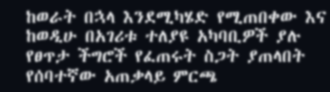ከወራት በኋላ እንደሚካሄድ የሚጠበቀው እና ከወዲሁ በአገሪቱ ተለያዩ አካባቢዎች ያሉ የፀጥታ ችግሮች የፈጠሩት ስጋት ያጠላበት የሰባተኛው አጠቃላይ ምርጫ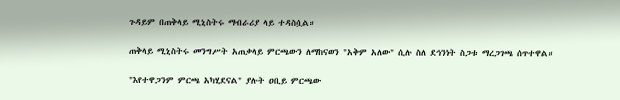ጉዳይም በጠቅላይ ሚኒስትሩ ማብራሪያ ላይ ተዳስሷል።

ጠቅላይ ሚኒስትሩ መንግሥት አጠቃላይ ምርጫውን ለማከናወን "አቅም አለው" ሲሉ ስለ ደኅንነት ስጋቱ ማረጋገጫ ሰጥተዋል።

"እየተዋጋንም ምርጫ አካሂደናል" ያሉት ዐቢይ ምርጫው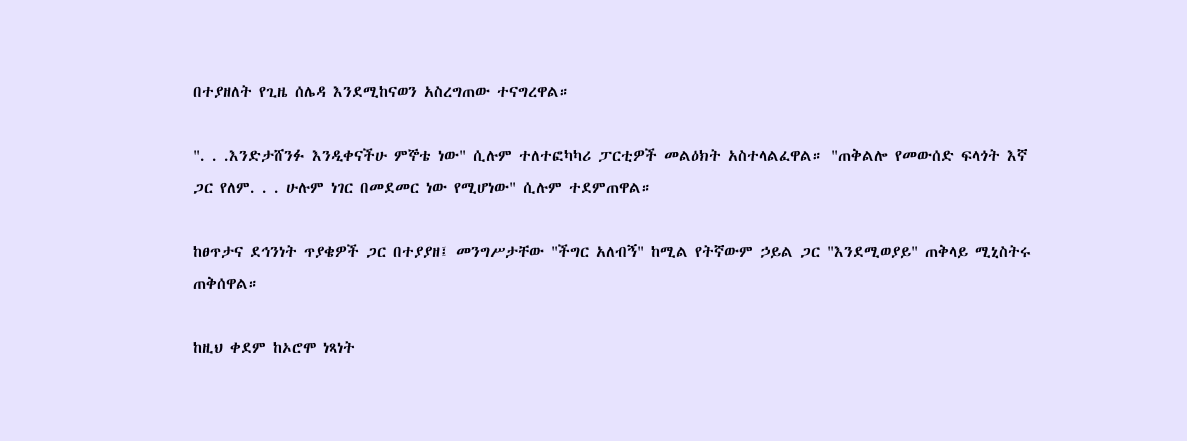በተያዘለት የጊዜ ሰሌዳ እንደሚከናወን አስረግጠው ተናግረዋል።

". . .እንድታሸንፉ እንዲቀናችሁ ምኞቴ ነው" ሲሉም ተለተፎካካሪ ፓርቲዎች መልዕክት አስተላልፈዋል። "ጠቅልሎ የመውሰድ ፍላጎት እኛ ጋር የለም. . . ሁሉም ነገር በመደመር ነው የሚሆነው" ሲሉም ተደምጠዋል።

ከፀጥታና ደኅንነት ጥያቄዎች ጋር በተያያዘ፤ መንግሥታቸው "ችግር አለብኝ" ከሚል የትኛውም ኃይል ጋር "እንደሚወያይ" ጠቅላይ ሚኒስትሩ ጠቅሰዋል።

ከዚህ ቀደም ከኦሮሞ ነጻነት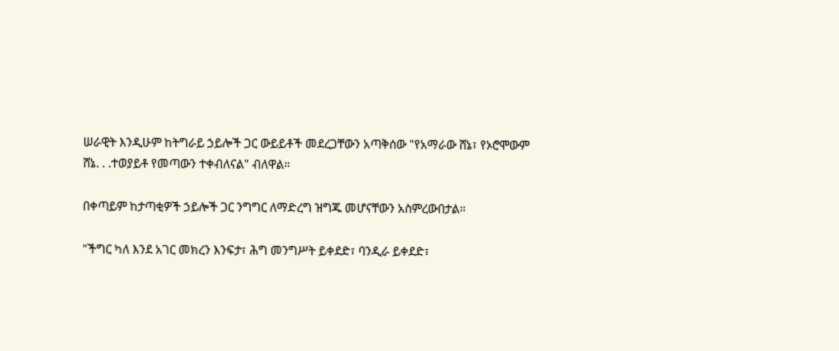ሠራዊት እንዲሁም ከትግራይ ኃይሎች ጋር ውይይቶች መደረጋቸውን አጣቅሰው "የአማራው ሸኔ፣ የኦሮሞውም ሸኔ. . .ተወያይቶ የመጣውን ተቀብለናል" ብለዋል።

በቀጣይም ከታጣቂዎች ኃይሎች ጋር ንግግር ለማድረግ ዝግጁ መሆናቸውን አስምረውበታል።

"ችግር ካለ እንደ አገር መክረን እንፍታ፣ ሕግ መንግሥት ይቀደድ፣ ባንዲራ ይቀደድ፣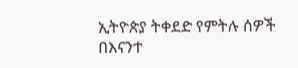ኢትዮጵያ ትቀደድ የምትሉ ሰዎች በእናንተ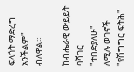ፍላጎት ማድረግ አንችልም" ብለዋል።

ከብሔራዊ ውይይት ባሻገር "ተበድያለሁ" ለሚሉ ወገኖች "የሽግግር ፍትሕ"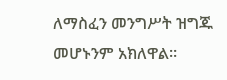ለማስፈን መንግሥት ዝግጁ መሆኑንም አክለዋል።